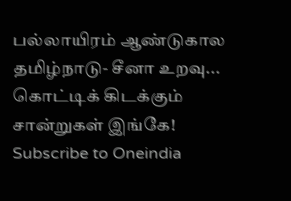பல்லாயிரம் ஆண்டுகால தமிழ்நாடு- சீனா உறவு... கொட்டிக் கிடக்கும் சான்றுகள் இங்கே!
Subscribe to Oneindia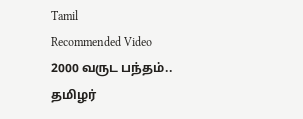Tamil
Recommended Video
2000 வருட பந்தம்.. தமிழர்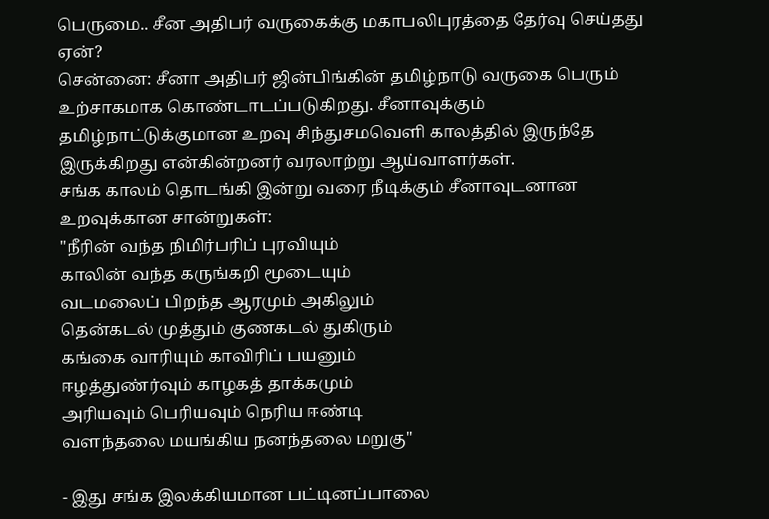பெருமை.. சீன அதிபர் வருகைக்கு மகாபலிபுரத்தை தேர்வு செய்தது ஏன்?
சென்னை: சீனா அதிபர் ஜின்பிங்கின் தமிழ்நாடு வருகை பெரும் உற்சாகமாக கொண்டாடப்படுகிறது. சீனாவுக்கும் தமிழ்நாட்டுக்குமான உறவு சிந்துசமவெளி காலத்தில் இருந்தே இருக்கிறது என்கின்றனர் வரலாற்று ஆய்வாளர்கள்.
சங்க காலம் தொடங்கி இன்று வரை நீடிக்கும் சீனாவுடனான உறவுக்கான சான்றுகள்:
"நீரின் வந்த நிமிர்பரிப் புரவியும்
காலின் வந்த கருங்கறி மூடையும்
வடமலைப் பிறந்த ஆரமும் அகிலும்
தென்கடல் முத்தும் குணகடல் துகிரும்
கங்கை வாரியும் காவிரிப் பயனும்
ஈழத்துண்ர்வும் காழகத் தாக்கமும்
அரியவும் பெரியவும் நெரிய ஈண்டி
வளந்தலை மயங்கிய நனந்தலை மறுகு"

- இது சங்க இலக்கியமான பட்டினப்பாலை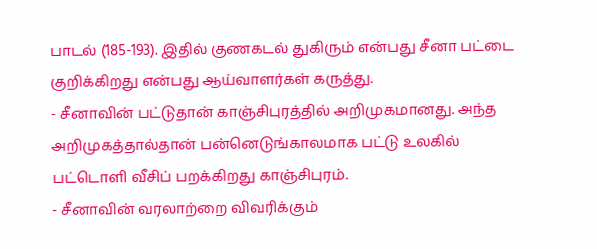பாடல் (185-193). இதில் குணகடல் துகிரும் என்பது சீனா பட்டை குறிக்கிறது என்பது ஆய்வாளர்கள் கருத்து.
- சீனாவின் பட்டுதான் காஞ்சிபுரத்தில் அறிமுகமானது. அந்த அறிமுகத்தால்தான் பன்னெடுங்காலமாக பட்டு உலகில் பட்டொளி வீசிப் பறக்கிறது காஞ்சிபுரம்.
- சீனாவின் வரலாற்றை விவரிக்கும்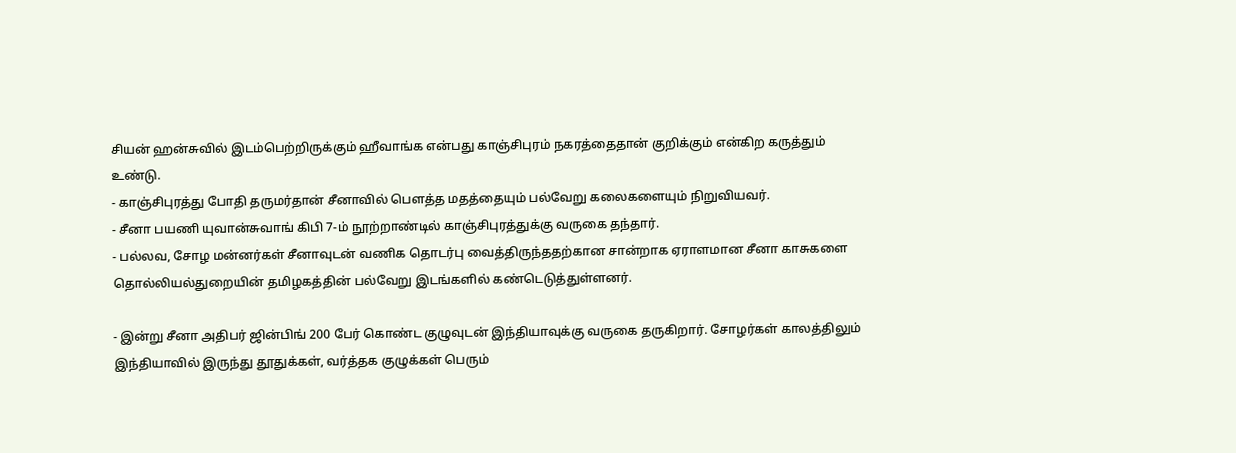சியன் ஹன்சுவில் இடம்பெற்றிருக்கும் ஹீவாங்க என்பது காஞ்சிபுரம் நகரத்தைதான் குறிக்கும் என்கிற கருத்தும் உண்டு.
- காஞ்சிபுரத்து போதி தருமர்தான் சீனாவில் பெளத்த மதத்தையும் பல்வேறு கலைகளையும் நிறுவியவர்.
- சீனா பயணி யுவான்சுவாங் கிபி 7-ம் நூற்றாண்டில் காஞ்சிபுரத்துக்கு வருகை தந்தார்.
- பல்லவ, சோழ மன்னர்கள் சீனாவுடன் வணிக தொடர்பு வைத்திருந்ததற்கான சான்றாக ஏராளமான சீனா காசுகளை தொல்லியல்துறையின் தமிழகத்தின் பல்வேறு இடங்களில் கண்டெடுத்துள்ளனர்.

- இன்று சீனா அதிபர் ஜின்பிங் 200 பேர் கொண்ட குழுவுடன் இந்தியாவுக்கு வருகை தருகிறார். சோழர்கள் காலத்திலும் இந்தியாவில் இருந்து தூதுக்கள், வர்த்தக குழுக்கள் பெரும்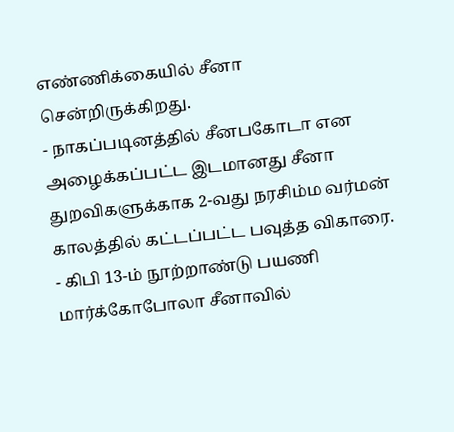எண்ணிக்கையில் சீனா சென்றிருக்கிறது.
- நாகப்படினத்தில் சீனபகோடா என அழைக்கப்பட்ட இடமானது சீனா துறவிகளுக்காக 2-வது நரசிம்ம வர்மன் காலத்தில் கட்டப்பட்ட பவுத்த விகாரை.
- கிபி 13-ம் நூற்றாண்டு பயணி மார்க்கோபோலா சீனாவில்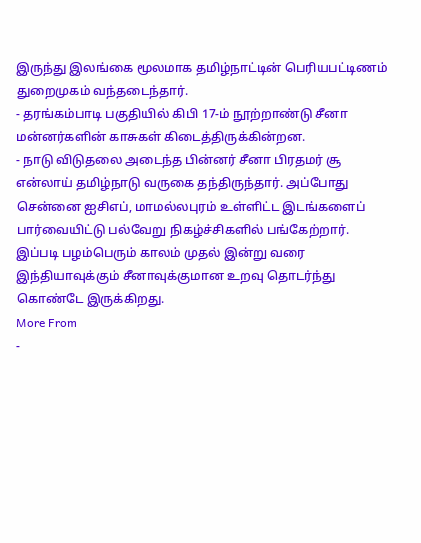இருந்து இலங்கை மூலமாக தமிழ்நாட்டின் பெரியபட்டிணம் துறைமுகம் வந்தடைந்தார்.
- தரங்கம்பாடி பகுதியில் கிபி 17-ம் நூற்றாண்டு சீனா மன்னர்களின் காசுகள் கிடைத்திருக்கின்றன.
- நாடு விடுதலை அடைந்த பின்னர் சீனா பிரதமர் சூ என்லாய் தமிழ்நாடு வருகை தந்திருந்தார். அப்போது சென்னை ஐசிஎப், மாமல்லபுரம் உள்ளிட்ட இடங்களைப் பார்வையிட்டு பல்வேறு நிகழ்ச்சிகளில் பங்கேற்றார்.
இப்படி பழம்பெரும் காலம் முதல் இன்று வரை இந்தியாவுக்கும் சீனாவுக்குமான உறவு தொடர்ந்து கொண்டே இருக்கிறது.
More From
-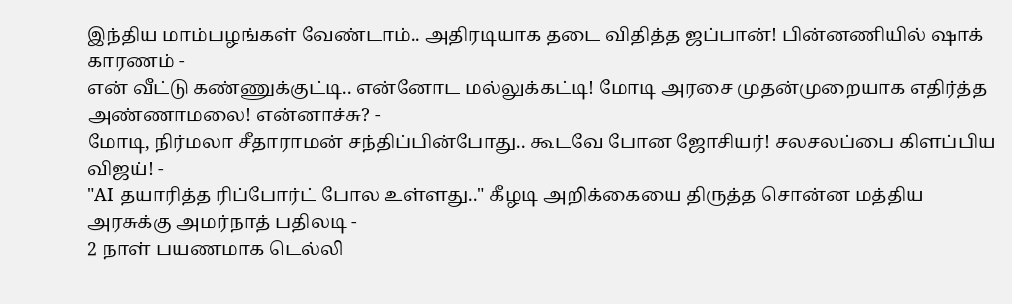இந்திய மாம்பழங்கள் வேண்டாம்.. அதிரடியாக தடை விதித்த ஜப்பான்! பின்னணியில் ஷாக் காரணம் -
என் வீட்டு கண்ணுக்குட்டி.. என்னோட மல்லுக்கட்டி! மோடி அரசை முதன்முறையாக எதிர்த்த அண்ணாமலை! என்னாச்சு? -
மோடி, நிர்மலா சீதாராமன் சந்திப்பின்போது.. கூடவே போன ஜோசியர்! சலசலப்பை கிளப்பிய விஜய்! -
"AI தயாரித்த ரிப்போர்ட் போல உள்ளது.." கீழடி அறிக்கையை திருத்த சொன்ன மத்திய அரசுக்கு அமர்நாத் பதிலடி -
2 நாள் பயணமாக டெல்லி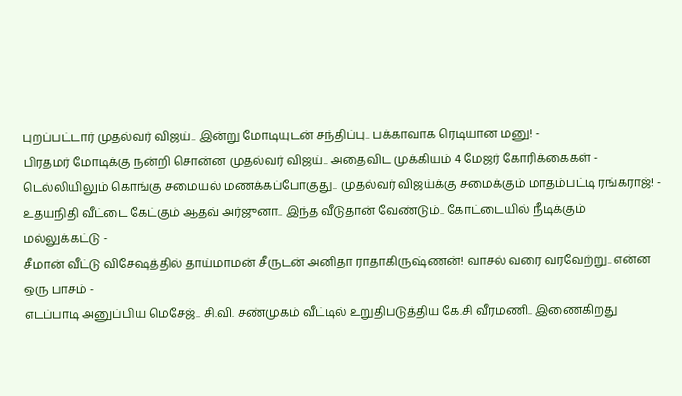புறப்பட்டார் முதல்வர் விஜய்.. இன்று மோடியுடன் சந்திப்பு.. பக்காவாக ரெடியான மனு! -
பிரதமர் மோடிக்கு நன்றி சொன்ன முதல்வர் விஜய்.. அதைவிட முக்கியம் 4 மேஜர் கோரிக்கைகள் -
டெல்லியிலும் கொங்கு சமையல் மணக்கப்போகுது.. முதல்வர் விஜய்க்கு சமைக்கும் மாதம்பட்டி ரங்கராஜ்! -
உதயநிதி வீட்டை கேட்கும் ஆதவ் அர்ஜுனா.. இந்த வீடுதான் வேண்டும்.. கோட்டையில் நீடிக்கும் மல்லுக்கட்டு -
சீமான் வீட்டு விசேஷத்தில் தாய்மாமன் சீருடன் அனிதா ராதாகிருஷ்ணன்! வாசல் வரை வரவேற்று.. என்ன ஒரு பாசம் -
எடப்பாடி அனுப்பிய மெசேஜ்.. சி.வி. சண்முகம் வீட்டில் உறுதிபடுத்திய கே.சி வீரமணி.. இணைகிறது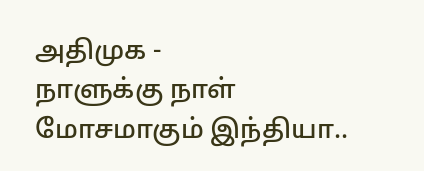அதிமுக -
நாளுக்கு நாள் மோசமாகும் இந்தியா..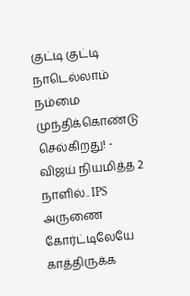குட்டி குட்டி நாடெல்லாம் நம்மை முந்திக்கொண்டு செல்கிறது! -
விஜய் நியமித்த 2 நாளில்.. IPS அருணை கோர்ட்டிலேயே காத்திருக்க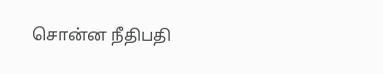சொன்ன நீதிபதி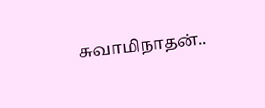சுவாமிநாதன்..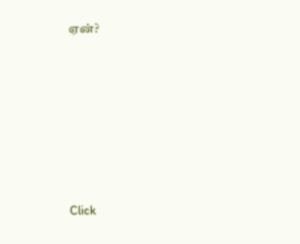ஏன்?












Click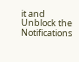it and Unblock the Notifications